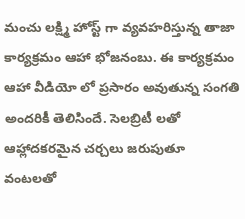మంచు లక్ష్మి హోస్ట్ గా వ్యవహరిస్తున్న తాజా కార్యక్రమం ఆహా భోజనంబు. ఈ కార్యక్రమం ఆహా వీడియో లో ప్రసారం అవుతున్న సంగతి అందరికీ తెలిసిందే. సెలబ్రిటీ లతో ఆహ్లాదకరమైన చర్చలు జరుపుతూ వంటలతో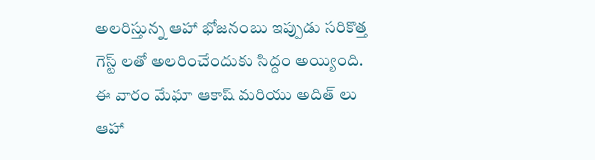అలరిస్తున్న ఆహా భోజనంబు ఇప్పుడు సరికొత్త గెస్ట్ లతో అలరించేందుకు సిద్దం అయ్యింది.
ఈ వారం మేఘా ఆకాష్ మరియు అదిత్ లు ఆహా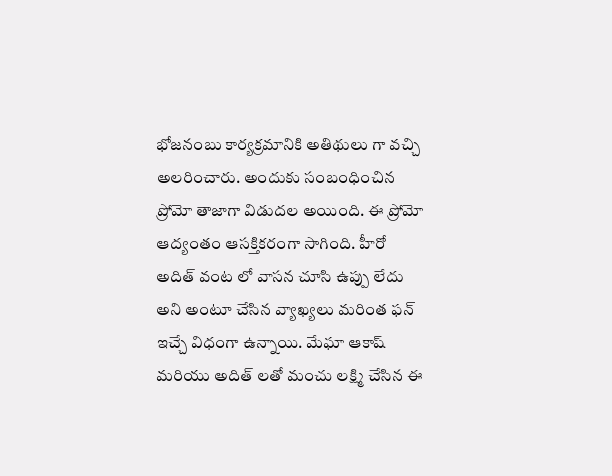భోజనంబు కార్యక్రమానికి అతిథులు గా వచ్చి అలరించారు. అందుకు సంబంధించిన ప్రోమో తాజాగా విడుదల అయింది. ఈ ప్రోమో ఆద్యంతం ఆసక్తికరంగా సాగింది. హీరో అదిత్ వంట లో వాసన చూసి ఉప్పు లేదు అని అంటూ చేసిన వ్యాఖ్యలు మరింత ఫన్ ఇచ్చే విధంగా ఉన్నాయి. మేఘా ఆకాష్ మరియు అదిత్ లతో మంచు లక్ష్మి చేసిన ఈ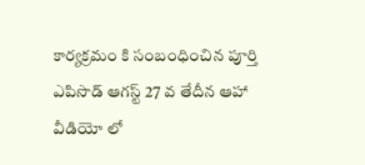కార్యక్రమం కి సంబంధించిన పూర్తి ఎపిసొడ్ ఆగస్ట్ 27 వ తేదీన ఆహా వీడియో లో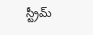స్ట్రీమ్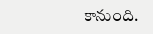కానుంది.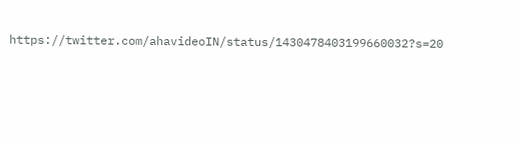https://twitter.com/ahavideoIN/status/1430478403199660032?s=20